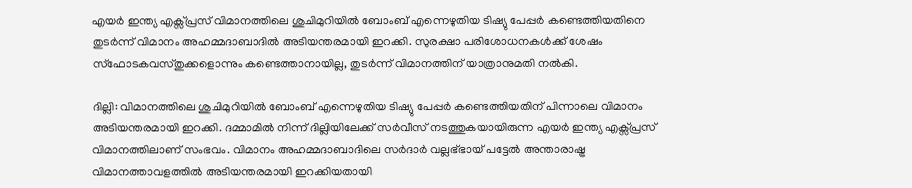എയർ ഇന്ത്യ എക്സ്പ്രസ് വിമാനത്തിലെ ശുചിമുറിയിൽ ബോംബ് എന്നെഴുതിയ ടിഷ്യു പേപ്പർ കണ്ടെത്തിയതിനെ തുടർന്ന് വിമാനം അഹമ്മദാബാദിൽ അടിയന്തരമായി ഇറക്കി. സുരക്ഷാ പരിശോധനകൾക്ക് ശേഷം സ്ഫോടകവസ്തുക്കളൊന്നും കണ്ടെത്താനായില്ല, തുടർന്ന് വിമാനത്തിന് യാത്രാനുമതി നൽകി.

ദില്ലി: വിമാനത്തിലെ ശുചിമുറിയിൽ ബോംബ് എന്നെഴുതിയ ടിഷ്യു പേപ്പർ കണ്ടെത്തിയതിന് പിന്നാലെ വിമാനം അടിയന്തരമായി ഇറക്കി. ദമ്മാമിൽ നിന്ന് ദില്ലിയിലേക്ക് സർവീസ് നടത്തുകയായിരുന്ന എയർ ഇന്ത്യ എക്സ്പ്രസ് വിമാനത്തിലാണ് സംഭവം. വിമാനം അഹമ്മദാബാദിലെ സർദാർ വല്ലഭ്ഭായ് പട്ടേൽ അന്താരാഷ്ട്ര വിമാനത്താവളത്തിൽ അടിയന്തരമായി ഇറക്കിയതായി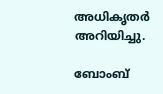അധികൃതർ അറിയിച്ചു.

ബോംബ്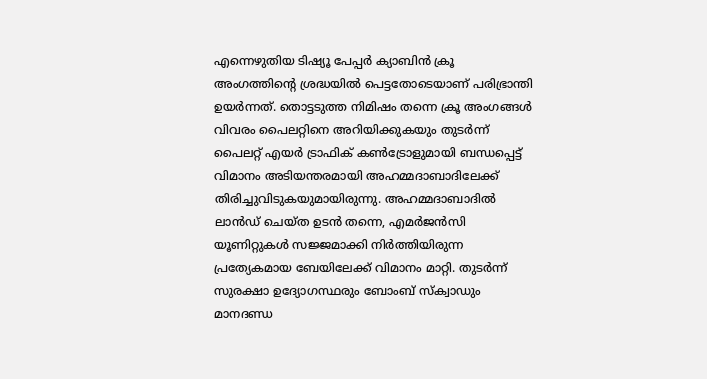എന്നെഴുതിയ ടിഷ്യൂ പേപ്പർ ക്യാബിൻ ക്രൂ അംഗത്തിന്റെ ശ്രദ്ധയിൽ പെട്ടതോടെയാണ് പരിഭ്രാന്തി ഉയർന്നത്. തൊട്ടടുത്ത നിമിഷം തന്നെ ക്രൂ അംഗങ്ങൾ വിവരം പൈലറ്റിനെ അറിയിക്കുകയും തുടർന്ന് പൈലറ്റ് എയർ ട്രാഫിക് കൺട്രോളുമായി ബന്ധപ്പെട്ട് വിമാനം അടിയന്തരമായി അഹമ്മദാബാദിലേക്ക് തിരിച്ചുവിടുകയുമായിരുന്നു. അഹമ്മദാബാദിൽ ലാൻഡ് ചെയ്ത ഉടൻ തന്നെ, എമർജൻസി യൂണിറ്റുകൾ സജ്ജമാക്കി നിർത്തിയിരുന്ന പ്രത്യേകമായ ബേയിലേക്ക് വിമാനം മാറ്റി. തുടർന്ന് സുരക്ഷാ ഉദ്യോഗസ്ഥരും ബോംബ് സ്‌ക്വാഡും മാനദണ്ഡ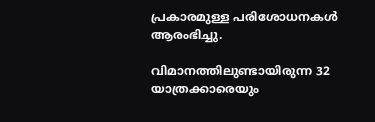പ്രകാരമുള്ള പരിശോധനകൾ ആരംഭിച്ചു.

വിമാനത്തിലുണ്ടായിരുന്ന 32 യാത്രക്കാരെയും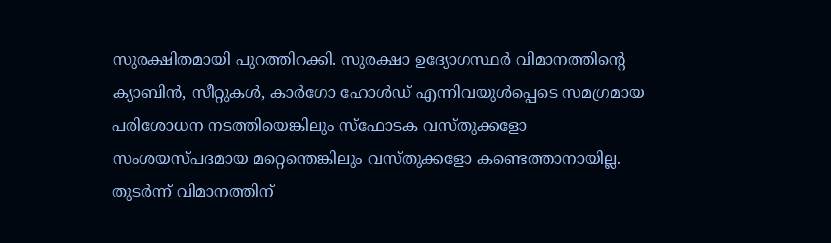സുരക്ഷിതമായി പുറത്തിറക്കി. സുരക്ഷാ ഉദ്യോഗസ്ഥർ വിമാനത്തിന്റെ ക്യാബിൻ, സീറ്റുകൾ, കാർഗോ ഹോൾഡ് എന്നിവയുൾപ്പെടെ സമഗ്രമായ പരിശോധന നടത്തിയെങ്കിലും സ്ഫോടക വസ്തുക്കളോ സംശയസ്പദമായ മറ്റെന്തെങ്കിലും വസ്തുക്കളോ കണ്ടെത്താനായില്ല. തുടർന്ന് വിമാനത്തിന്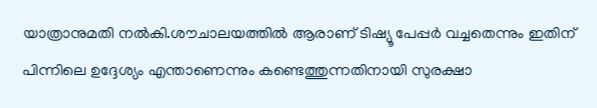യാത്രാനുമതി നൽകി.ശൗചാലയത്തിൽ ആരാണ് ടിഷ്യൂ പേപ്പർ വച്ചതെന്നും ഇതിന് പിന്നിലെ ഉദ്ദേശ്യം എന്താണെന്നും കണ്ടെത്തുന്നതിനായി സുരക്ഷാ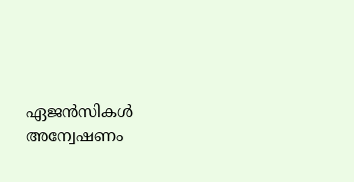ഏജൻസികൾ അന്വേഷണം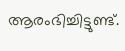ആരംഭിച്ചിട്ടുണ്ട്.